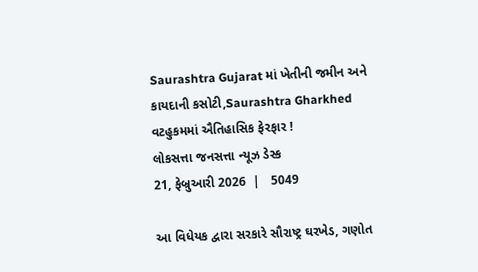Saurashtra Gujarat માં ખેતીની જમીન અને કાયદાની કસોટી,Saurashtra Gharkhed વટહુકમમાં ઐતિહાસિક ફેરફાર !
લોકસત્તા જનસત્તા ન્યૂઝ ડેસ્ક
21, ફેબ્રુઆરી 2026  |   5049

આ વિધેયક દ્વારા સરકારે સૌરાષ્ટ્ર ઘરખેડ, ગણોત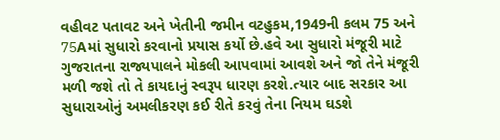વહીવટ પતાવટ અને ખેતીની જમીન વટહુકમ,1949ની કલમ 75 અને 75Aમાં સુધારો કરવાનો પ્રયાસ કર્યો છે.હવે આ સુધારો મંજૂરી માટે ગુજરાતના રાજ્યપાલને મોકલી આપવામાં આવશે અને જો તેને મંજૂરી મળી જશે તો તે કાયદાનું સ્વરૂપ ધારણ કરશે.ત્યાર બાદ સરકાર આ સુધારાઓનું અમલીકરણ કઈ રીતે કરવું તેના નિયમ ઘડશે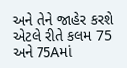અને તેને જાહેર કરશે એટલે રીતે કલમ 75 અને 75Aમાં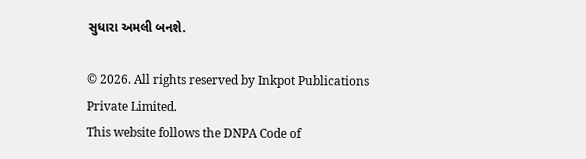સુધારા અમલી બનશે.

© 2026. All rights reserved by Inkpot Publications Private Limited.
This website follows the DNPA Code of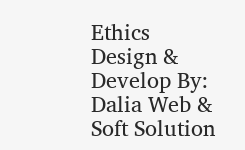Ethics
Design & Develop By:
Dalia Web & Soft Solution